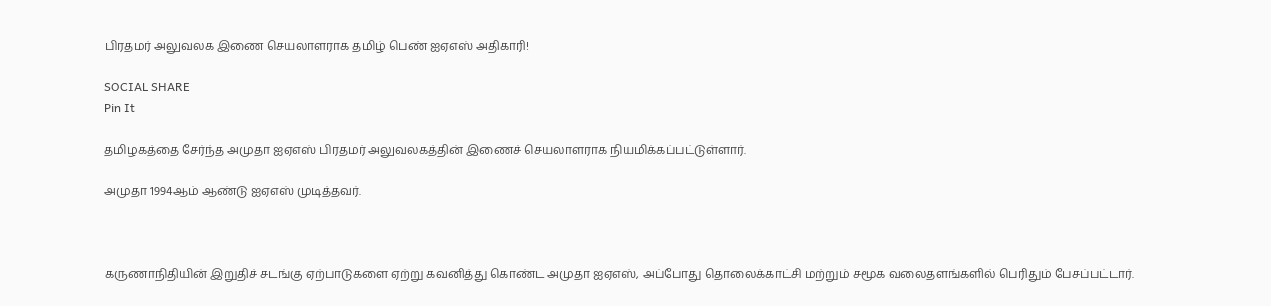பிரதமர் அலுவலக இணை செயலாளராக தமிழ் பெண் ஐஏஎஸ் அதிகாரி!

SOCIAL SHARE
Pin It

தமிழகத்தை சேர்ந்த அமுதா ஐஏஎஸ் பிரதமர் அலுவலகத்தின் இணைச் செயலாளராக நியமிக்கப்பட்டுள்ளார்.

அமுதா 1994ஆம் ஆண்டு ஐஏஎஸ் முடித்தவர்.



கருணாநிதியின் இறுதிச் சடங்கு ஏற்பாடுகளை ஏற்று கவனித்து கொண்ட அமுதா ஐஏஎஸ், அப்போது தொலைக்காட்சி மற்றும் சமூக வலைதளங்களில் பெரிதும் பேசப்பட்டார்.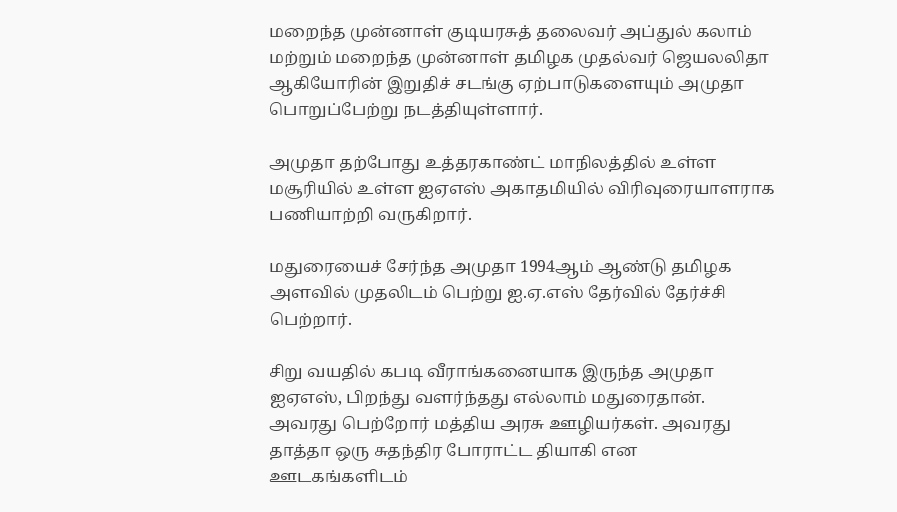மறைந்த முன்னாள் குடியரசுத் தலைவர் அப்துல் கலாம் மற்றும் மறைந்த முன்னாள் தமிழக முதல்வர் ஜெயலலிதா ஆகியோரின் இறுதிச் சடங்கு ஏற்பாடுகளையும் அமுதா பொறுப்பேற்று நடத்தியுள்ளார்.

அமுதா தற்போது உத்தரகாண்ட் மாநிலத்தில் உள்ள மசூரியில் உள்ள ஐஏஎஸ் அகாதமியில் விரிவுரையாளராக பணியாற்றி வருகிறார்.

மதுரையைச் சேர்ந்த அமுதா 1994ஆம் ஆண்டு தமிழக அளவில் முதலிடம் பெற்று ஐ.ஏ.எஸ் தேர்வில் தேர்ச்சி பெற்றார்.

சிறு வயதில் கபடி வீராங்கனையாக இருந்த அமுதா ஐஏஎஸ், பிறந்து வளர்ந்தது எல்லாம் மதுரைதான். அவரது பெற்றோர் மத்திய அரசு ஊழியர்கள். அவரது தாத்தா ஒரு சுதந்திர போராட்ட தியாகி என ஊடகங்களிடம்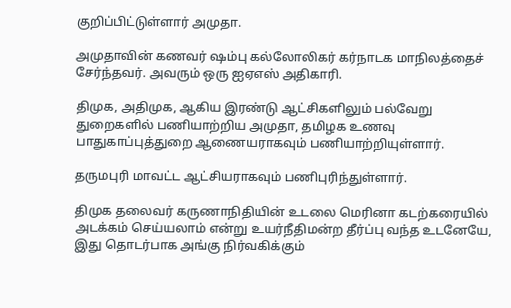குறிப்பிட்டுள்ளார் அமுதா.

அமுதாவின் கணவர் ஷம்பு கல்லோலிகர் கர்நாடக மாநிலத்தைச் சேர்ந்தவர். அவரும் ஒரு ஐஏஎஸ் அதிகாரி.

திமுக, அதிமுக, ஆகிய இரண்டு ஆட்சிகளிலும் பல்வேறு துறைகளில் பணியாற்றிய அமுதா, தமிழக உணவு பாதுகாப்புத்துறை ஆணையராகவும் பணியாற்றியுள்ளார்.

தருமபுரி மாவட்ட ஆட்சியராகவும் பணிபுரிந்துள்ளார்.

திமுக தலைவர் கருணாநிதியின் உடலை மெரினா கடற்கரையில் அடக்கம் செய்யலாம் என்று உயர்நீதிமன்ற தீர்ப்பு வந்த உடனேயே, இது தொடர்பாக அங்கு நிர்வகிக்கும்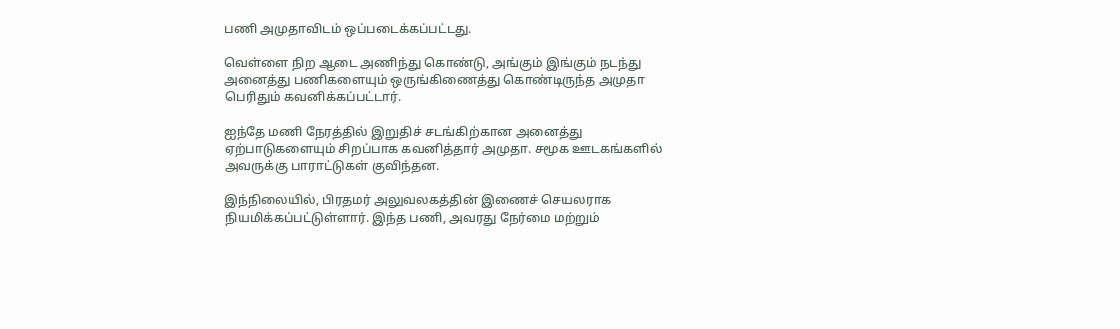பணி அமுதாவிடம் ஒப்படைக்கப்பட்டது.

வெள்ளை நிற ஆடை அணிந்து கொண்டு, அங்கும் இங்கும் நடந்து அனைத்து பணிகளையும் ஒருங்கிணைத்து கொண்டிருந்த அமுதா பெரிதும் கவனிக்கப்பட்டார்.

ஐந்தே மணி நேரத்தில் இறுதிச் சடங்கிற்கான அனைத்து ஏற்பாடுகளையும் சிறப்பாக கவனித்தார் அமுதா. சமூக ஊடகங்களில் அவருக்கு பாராட்டுகள் குவிந்தன.

இந்நிலையில், பிரதமர் அலுவலகத்தின் இணைச் செயலராக நியமிக்கப்பட்டுள்ளார். இந்த பணி, அவரது நேர்மை மற்றும்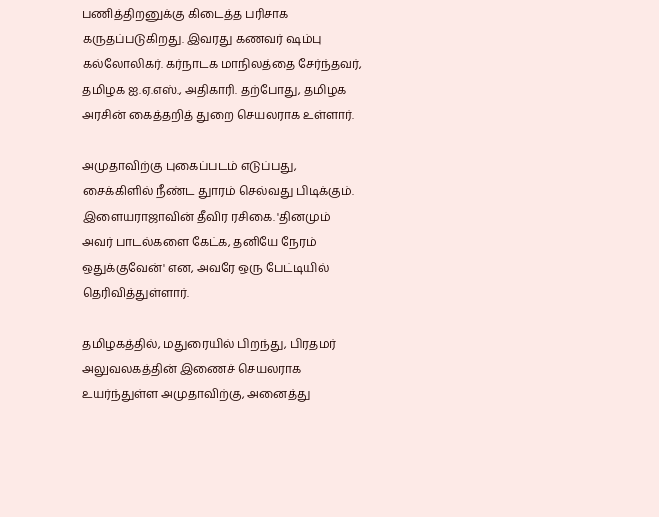பணித்திறனுக்கு கிடைத்த பரிசாக கருதப்படுகிறது. இவரது கணவர் ஷம்பு கல்லோலிகர். கர்நாடக மாநிலத்தை சேர்ந்தவர், தமிழக ஐ.ஏ.எஸ்., அதிகாரி. தற்போது, தமிழக அரசின் கைத்தறித் துறை செயலராக உள்ளார்.

அமுதாவிற்கு புகைப்படம் எடுப்பது, சைக்கிளில் நீண்ட துாரம் செல்வது பிடிக்கும். இளையராஜாவின் தீவிர ரசிகை. 'தினமும் அவர் பாடல்களை கேட்க, தனியே நேரம் ஒதுக்குவேன்' என, அவரே ஒரு பேட்டியில் தெரிவித்துள்ளார்.

தமிழகத்தில், மதுரையில் பிறந்து, பிரதமர் அலுவலகத்தின் இணைச் செயலராக உயர்ந்துள்ள அமுதாவிற்கு, அனைத்து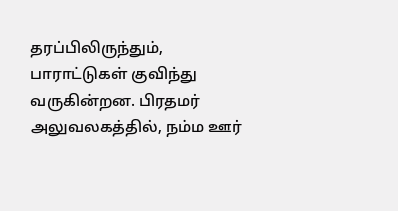தரப்பிலிருந்தும், பாராட்டுகள் குவிந்து வருகின்றன. பிரதமர் அலுவலகத்தில், நம்ம ஊர்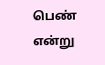பெண் என்று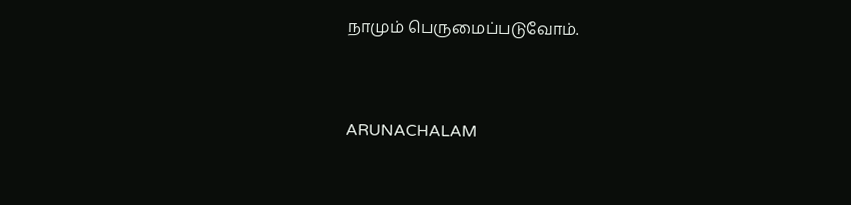நாமும் பெருமைப்படுவோம்.


ARUNACHALAM